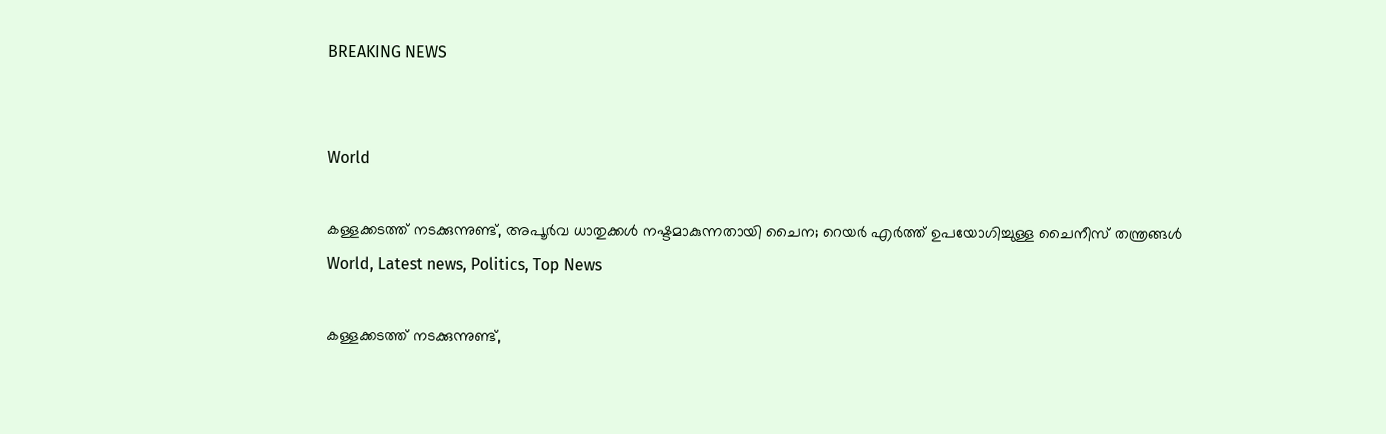BREAKING NEWS


World

കള്ളക്കടത്ത് നടക്കുന്നുണ്ട്, അപൂര്‍വ ധാതുക്കള്‍ നഷ്ടമാകുന്നതായി ചൈന; റെയര്‍ എര്‍ത്ത് ഉപയോഗിച്ചുള്ള ചൈനീസ് തന്ത്രങ്ങൾ
World, Latest news, Politics, Top News

കള്ളക്കടത്ത് നടക്കുന്നുണ്ട്,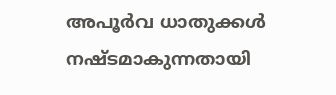അപൂര്‍വ ധാതുക്കള്‍ നഷ്ടമാകുന്നതായി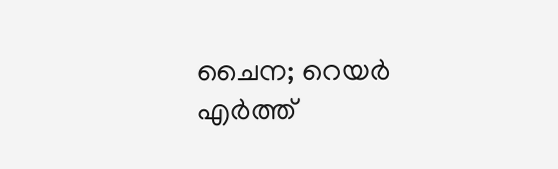ചൈന; റെയര്‍ എര്‍ത്ത്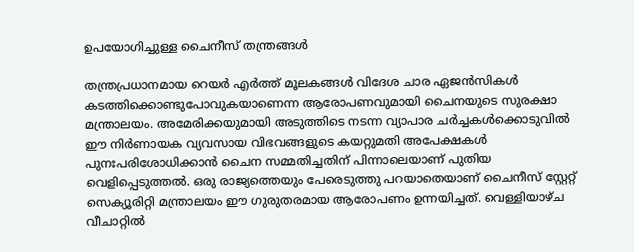ഉപയോഗിച്ചുള്ള ചൈനീസ് തന്ത്രങ്ങൾ

തന്ത്രപ്രധാനമായ റെയര്‍ എര്‍ത്ത് മൂലകങ്ങള്‍ വിദേശ ചാര ഏജന്‍സികള്‍ കടത്തിക്കൊണ്ടുപോവുകയാണെന്ന ആരോപണവുമായി ചൈനയുടെ സുരക്ഷാ മന്ത്രാലയം. അമേരിക്കയുമായി അടുത്തിടെ നടന്ന വ്യാപാര ചര്‍ച്ചകള്‍ക്കൊടുവില്‍ ഈ നിര്‍ണായക വ്യവസായ വിഭവങ്ങളുടെ കയറ്റുമതി അപേക്ഷകള്‍ പുനഃപരിശോധിക്കാന്‍ ചൈന സമ്മതിച്ചതിന് പിന്നാലെയാണ് പുതിയ വെളിപ്പെടുത്തല്‍. ഒരു രാജ്യത്തെയും പേരെടുത്തു പറയാതെയാണ് ചൈനീസ് സ്റ്റേറ്റ് സെക്യൂരിറ്റി മന്ത്രാലയം ഈ ഗുരുതരമായ ആരോപണം ഉന്നയിച്ചത്. വെള്ളിയാഴ്ച വീചാറ്റില്‍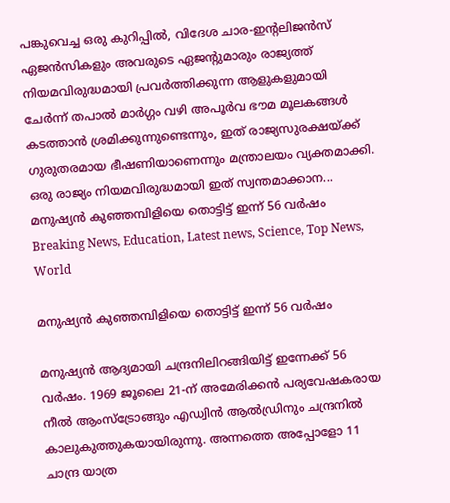പങ്കുവെച്ച ഒരു കുറിപ്പില്‍, വിദേശ ചാര-ഇന്റലിജന്‍സ് ഏജന്‍സികളും അവരുടെ ഏജന്റുമാരും രാജ്യത്ത് നിയമവിരുദ്ധമായി പ്രവര്‍ത്തിക്കുന്ന ആളുകളുമായി ചേര്‍ന്ന് തപാല്‍ മാര്‍ഗ്ഗം വഴി അപൂര്‍വ ഭൗമ മൂലകങ്ങള്‍ കടത്താന്‍ ശ്രമിക്കുന്നുണ്ടെന്നും, ഇത് രാജ്യസുരക്ഷയ്ക്ക് ഗുരുതരമായ ഭീഷണിയാണെന്നും മന്ത്രാലയം വ്യക്തമാക്കി. ഒരു രാജ്യം നിയമവിരുദ്ധമായി ഇത് സ്വന്തമാക്കാന...
മനുഷ്യന്‍ കുഞ്ഞമ്പിളിയെ തൊട്ടിട്ട് ഇന്ന് 56 വര്‍ഷം
Breaking News, Education, Latest news, Science, Top News, World

മനുഷ്യന്‍ കുഞ്ഞമ്പിളിയെ തൊട്ടിട്ട് ഇന്ന് 56 വര്‍ഷം

മനുഷ്യൻ ആദ്യമായി ചന്ദ്രനിലിറങ്ങിയിട്ട് ഇന്നേക്ക് 56 വർഷം. 1969 ജൂലൈ 21-ന് അമേരിക്കന്‍ പര്യവേഷകരായ നീൽ ആംസ്ട്രോങ്ങും എഡ്വിൻ ആൽഡ്രിനും ചന്ദ്രനില്‍ കാലുകുത്തുകയായിരുന്നു. അന്നത്തെ അപ്പോളോ 11 ചാന്ദ്ര യാത്ര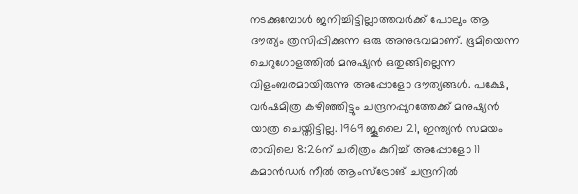നടക്കുമ്പോൾ ജനിച്ചിട്ടില്ലാത്തവർക്ക് പോലും ആ ദൗത്യം ത്രസിപ്പിക്കുന്ന ഒരു അനുഭവമാണ്. ഭൂമിയെന്ന ചെറുഗോളത്തിൽ മനുഷ്യൻ ഒതുങ്ങില്ലെന്ന വിളംബരമായിരുന്നു അപ്പോളോ ദൗത്യങ്ങൾ. പക്ഷേ, വർഷമിത്ര കഴിഞ്ഞിട്ടും ചന്ദ്രനപ്പുറത്തേക്ക് മനുഷ്യൻ യാത്ര ചെയ്തിട്ടില്ല. 1969 ജൂലൈ 21, ഇന്ത്യൻ സമയം രാവിലെ 8:26ന് ചരിത്രം കുറിച്ച് അപ്പോളോ 11 കമാന്‍ഡര്‍ നീൽ ആംസ്ട്രോങ് ചന്ദ്രനിൽ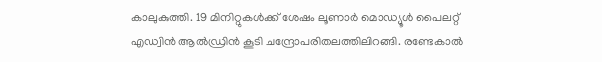കാലുകുത്തി. 19 മിനിറ്റുകൾക്ക് ശേഷം ലൂണാര്‍ മൊഡ്യൂള്‍ പൈലറ്റ് എഡ്വിൻ ആൽഡ്രിൻ കൂടി ചന്ദ്രോപരിതലത്തിലിറങ്ങി. രണ്ടേകാൽ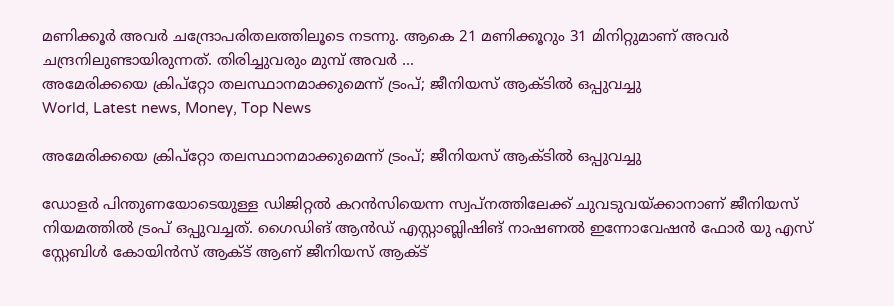മണിക്കൂർ അവർ ചന്ദ്രോപരിതലത്തിലൂടെ നടന്നു. ആകെ 21 മണിക്കൂറും 31 മിനിറ്റുമാണ് അവർ ചന്ദ്രനിലുണ്ടായിരുന്നത്. തിരിച്ചുവരും മുമ്പ് അവർ ...
അമേരിക്കയെ ക്രിപ്റ്റോ തലസ്ഥാനമാക്കുമെന്ന് ട്രംപ്; ജീനിയസ് ആക്ടിൽ ഒപ്പുവച്ചു
World, Latest news, Money, Top News

അമേരിക്കയെ ക്രിപ്റ്റോ തലസ്ഥാനമാക്കുമെന്ന് ട്രംപ്; ജീനിയസ് ആക്ടിൽ ഒപ്പുവച്ചു

ഡോളർ പിന്തുണയോടെയുള്ള ഡിജിറ്റൽ കറൻസിയെന്ന സ്വപ്നത്തിലേക്ക് ചുവടുവയ്ക്കാനാണ് ജീനിയസ് നിയമത്തിൽ ട്രംപ് ഒപ്പുവച്ചത്. ഗൈഡിങ് ആൻഡ് എസ്റ്റാബ്ലിഷിങ് നാഷണൽ ഇന്നോവേഷൻ ഫോർ യു എസ് സ്റ്റേബിൾ കോയിൻസ് ആക്ട് ആണ് ജീനിയസ് ആക്ട്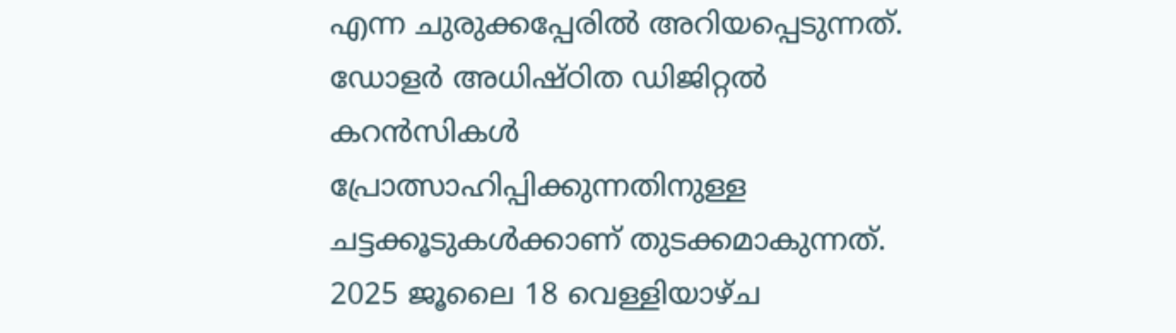എന്ന ചുരുക്കപ്പേരിൽ അറിയപ്പെടുന്നത്. ഡോളർ അധിഷ്ഠിത ഡിജിറ്റൽ കറൻസികൾ പ്രോത്സാഹിപ്പിക്കുന്നതിനുള്ള ചട്ടക്കൂടുകൾക്കാണ് തുടക്കമാകുന്നത്. 2025 ജൂലൈ 18 വെള്ളിയാഴ്ച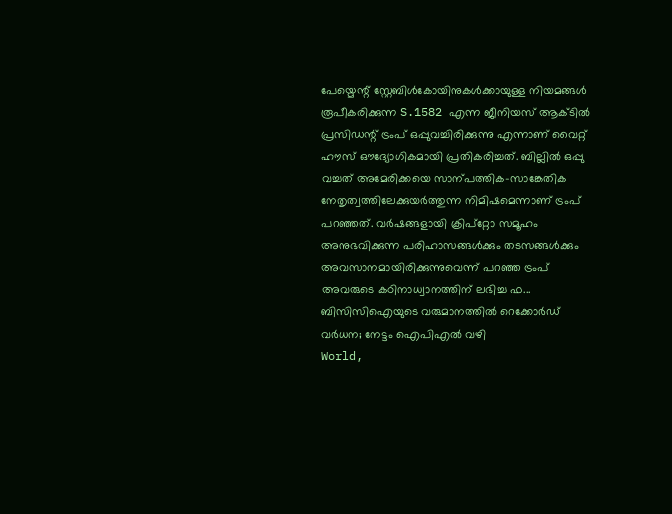പേയ്മെന്റ് സ്റ്റേബിൾകോയിനുകൾക്കായുള്ള നിയമങ്ങൾ രൂപീകരിക്കുന്ന S.1582 എന്ന ജീനിയസ് ആക്ടിൽ പ്രസിഡന്റ് ട്രംപ് ഒപ്പുവച്ചിരിക്കുന്നു എന്നാണ് വൈറ്റ് ഹൗസ് ഔദ്യോഗികമായി പ്രതികരിച്ചത്. ബില്ലിൽ ഒപ്പു വച്ചത് അമേരിക്കയെ സാന്പത്തിക-സാങ്കേതിക നേതൃത്വത്തിലേക്കുയർത്തുന്ന നിമിഷമെന്നാണ് ട്രംപ് പറഞ്ഞത്. വർഷങ്ങളായി ക്രിപ്റ്റോ സമൂഹം അനുഭവിക്കുന്ന പരിഹാസങ്ങൾക്കും തടസങ്ങൾക്കും അവസാനമായിരിക്കുന്നുവെന്ന് പറഞ്ഞ ട്രംപ് അവരുടെ കഠിനാധ്വാനത്തിന് ലഭിച്ച ഫ...
ബിസിസിഐയുടെ വരുമാനത്തിൽ റെക്കോർഡ് വര്‍ധന; നേട്ടം ഐപിഎൽ വഴി
World,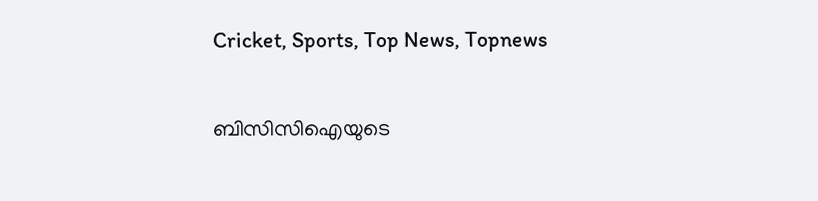Cricket, Sports, Top News, Topnews

ബിസിസിഐയുടെ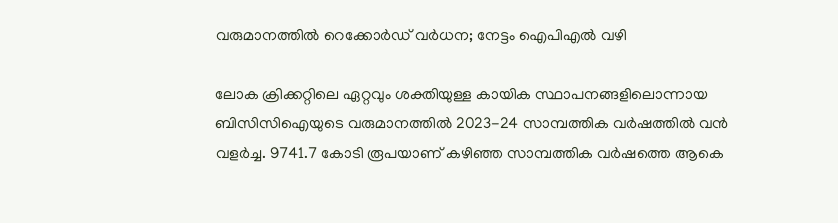വരുമാനത്തിൽ റെക്കോർഡ് വര്‍ധന; നേട്ടം ഐപിഎൽ വഴി

ലോക ക്രിക്കറ്റിലെ ഏറ്റവും ശക്തിയുള്ള കായിക സ്ഥാപനങ്ങളിലൊന്നായ ബിസിസിഐയുടെ വരുമാനത്തിൽ 2023-24 സാമ്പത്തിക വർഷത്തിൽ വൻ വളർച്ച. 9741.7 കോടി രൂപയാണ് കഴിഞ്ഞ സാമ്പത്തിക വർഷത്തെ ആകെ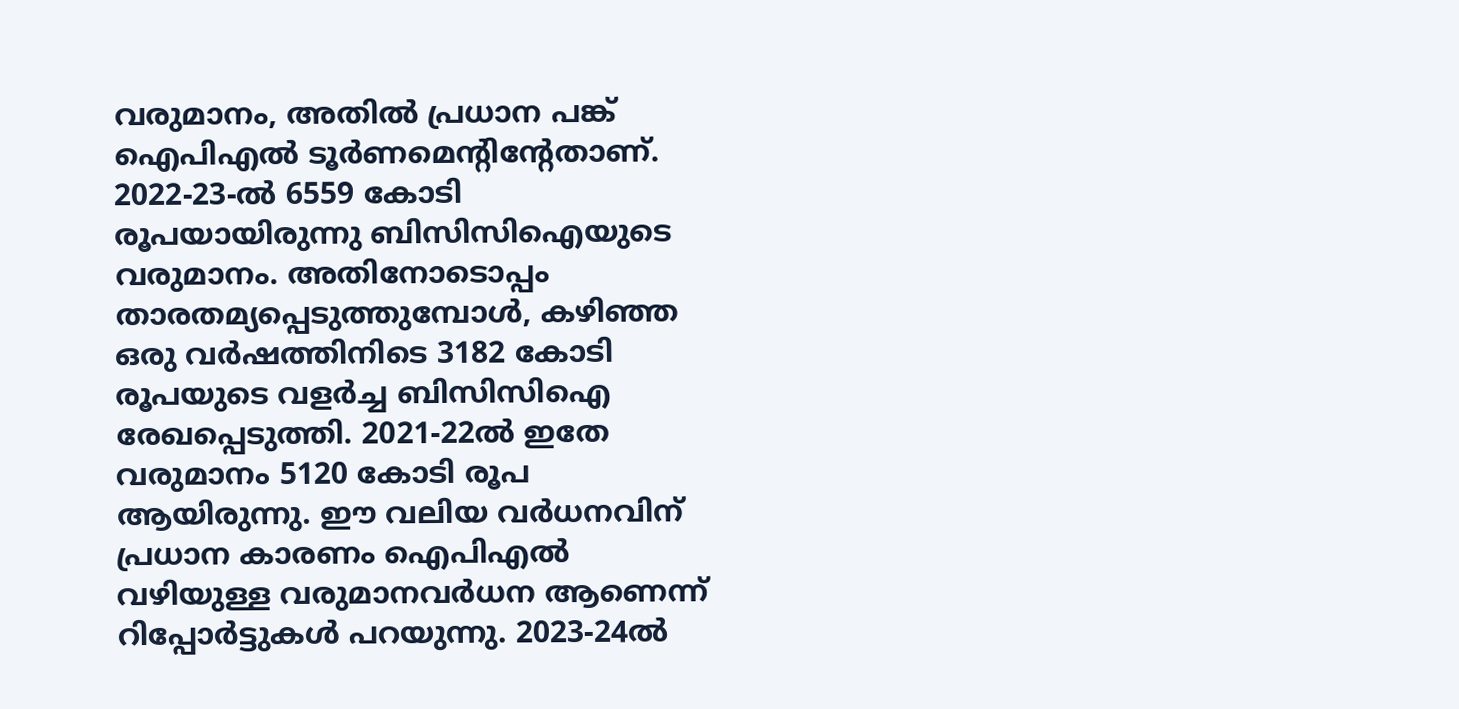വരുമാനം, അതില്‍ പ്രധാന പങ്ക് ഐപിഎൽ ടൂർണമെന്റിന്റേതാണ്. 2022-23-ൽ 6559 കോടി രൂപയായിരുന്നു ബിസിസിഐയുടെ വരുമാനം. അതിനോടൊപ്പം താരതമ്യപ്പെടുത്തുമ്പോള്‍, കഴിഞ്ഞ ഒരു വർഷത്തിനിടെ 3182 കോടി രൂപയുടെ വളർച്ച ബിസിസിഐ രേഖപ്പെടുത്തി. 2021-22ൽ ഇതേ വരുമാനം 5120 കോടി രൂപ ആയിരുന്നു. ഈ വലിയ വർധനവിന് പ്രധാന കാരണം ഐപിഎൽ വഴിയുള്ള വരുമാനവർധന ആണെന്ന് റിപ്പോര്‍ട്ടുകള്‍ പറയുന്നു. 2023-24ൽ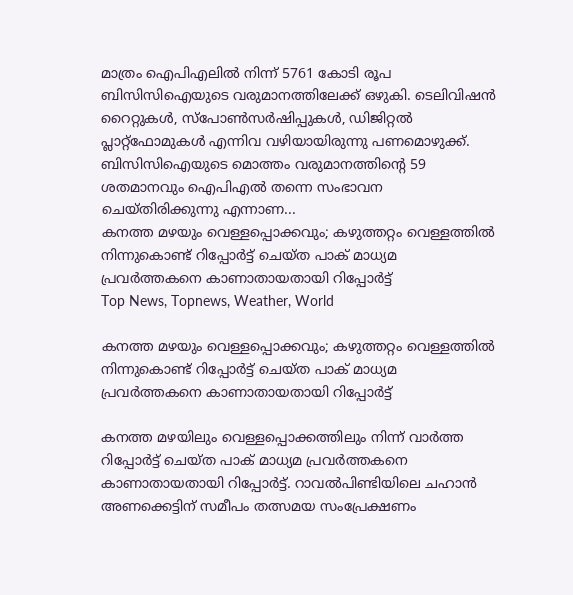മാത്രം ഐപിഎലിൽ നിന്ന് 5761 കോടി രൂപ ബിസിസിഐയുടെ വരുമാനത്തിലേക്ക് ഒഴുകി. ടെലിവിഷൻ റൈറ്റുകൾ, സ്പോൺസർഷിപ്പുകൾ, ഡിജിറ്റൽ പ്ലാറ്റ്‌ഫോമുകൾ എന്നിവ വഴിയായിരുന്നു പണമൊഴുക്ക്. ബിസിസിഐയുടെ മൊത്തം വരുമാനത്തിന്റെ 59 ശതമാനവും ഐപിഎൽ തന്നെ സംഭാവന ചെയ്തിരിക്കുന്നു എന്നാണ...
കനത്ത മഴയും വെള്ളപ്പൊക്കവും; കഴുത്തറ്റം വെള്ളത്തിൽ നിന്നുകൊണ്ട് റിപ്പോർട്ട് ചെയ്ത പാക് മാധ്യമ പ്രവർത്തകനെ കാണാതായതായി റിപ്പോർട്ട്
Top News, Topnews, Weather, World

കനത്ത മഴയും വെള്ളപ്പൊക്കവും; കഴുത്തറ്റം വെള്ളത്തിൽ നിന്നുകൊണ്ട് റിപ്പോർട്ട് ചെയ്ത പാക് മാധ്യമ പ്രവർത്തകനെ കാണാതായതായി റിപ്പോർട്ട്

കനത്ത മഴയിലും വെള്ളപ്പൊക്കത്തിലും നിന്ന് വാർത്ത റിപ്പോർട്ട് ചെയ്ത പാക് മാധ്യമ പ്രവർത്തകനെ കാണാതായതായി റിപ്പോർട്ട്. റാവൽപിണ്ടിയിലെ ചഹാൻ അണക്കെട്ടിന് സമീപം തത്സമയ സംപ്രേക്ഷണം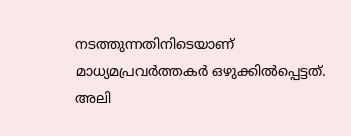നടത്തുന്നതിനിടെയാണ് മാധ്യമപ്രവർത്തകർ ഒഴുക്കിൽപ്പെട്ടത്. അലി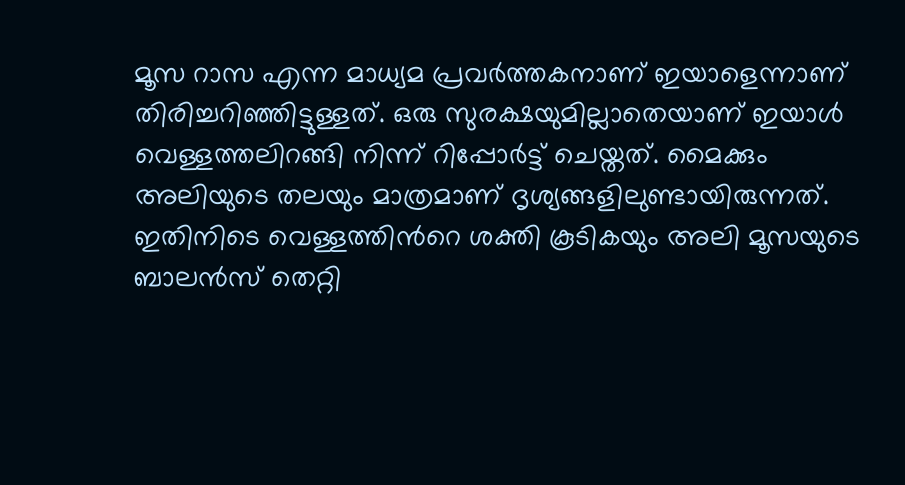മൂസ റാസ എന്ന മാധ്യമ പ്രവർത്തകനാണ് ഇയാളെന്നാണ് തിരിച്ചറിഞ്ഞിട്ടുള്ളത്. ഒരു സുരക്ഷയുമില്ലാതെയാണ് ഇയാൾ വെള്ളത്തലിറങ്ങി നിന്ന് റിപ്പോർട്ട് ചെയ്തത്. മൈക്കും അലിയുടെ തലയും മാത്രമാണ് ദൃശ്യങ്ങളിലുണ്ടായിരുന്നത്. ഇതിനിടെ വെള്ളത്തിന്‍റെ ശക്തി കൂടികയും അലി മൂസയുടെ ബാലന്‍സ് തെറ്റി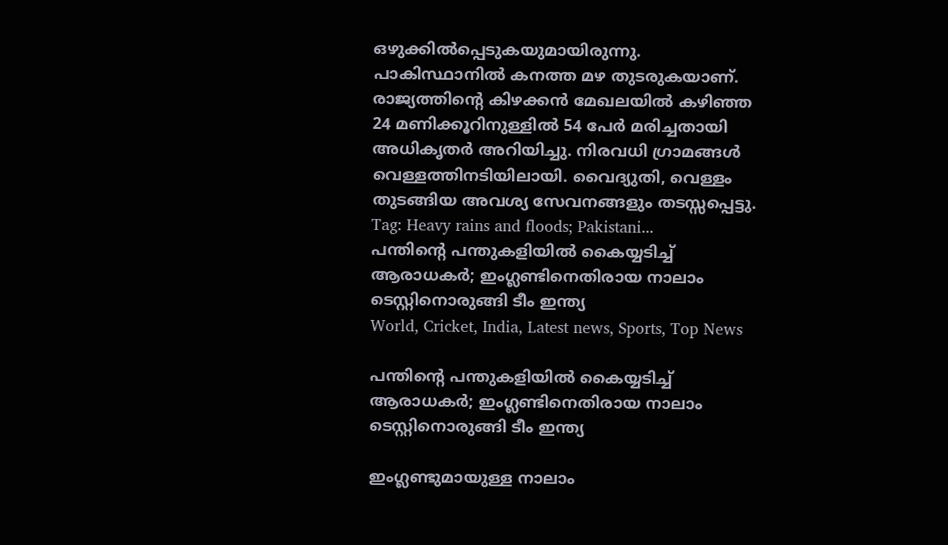ഒഴുക്കില്‍പ്പെടുകയുമായിരുന്നു. പാകിസ്ഥാനിൽ കനത്ത മഴ തുടരുകയാണ്. രാജ്യത്തിന്റെ കിഴക്കൻ മേഖലയിൽ കഴിഞ്ഞ 24 മണിക്കൂറിനുള്ളിൽ 54 പേർ മരിച്ചതായി അധികൃതർ അറിയിച്ചു. നിരവധി ഗ്രാമങ്ങൾ വെള്ളത്തിനടിയിലായി. വൈദ്യുതി, വെള്ളം തുടങ്ങിയ അവശ്യ സേവനങ്ങളും തടസ്സപ്പെട്ടു. Tag: Heavy rains and floods; Pakistani...
പന്തിന്റെ പന്തുകളിയില്‍ കൈയ്യടിച്ച് ആരാധകര്‍; ഇംഗ്ലണ്ടിനെതിരായ നാലാം ടെസ്റ്റിനൊരുങ്ങി ടീം ഇന്ത്യ
World, Cricket, India, Latest news, Sports, Top News

പന്തിന്റെ പന്തുകളിയില്‍ കൈയ്യടിച്ച് ആരാധകര്‍; ഇംഗ്ലണ്ടിനെതിരായ നാലാം ടെസ്റ്റിനൊരുങ്ങി ടീം ഇന്ത്യ

ഇംഗ്ലണ്ടുമായുള്ള നാലാം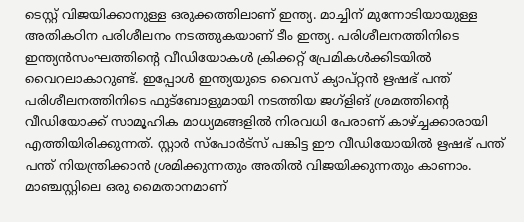ടെസ്റ്റ് വിജയിക്കാനുള്ള ഒരുക്കത്തിലാണ് ഇന്ത്യ. മാച്ചിന് മുന്നോടിയായുള്ള അതികഠിന പരിശീലനം നടത്തുകയാണ് ടീം ഇന്ത്യ. പരിശീലനത്തിനിടെ ഇന്ത്യന്‍സംഘത്തിന്റെ വീഡിയോകള്‍ ക്രിക്കറ്റ് പ്രേമികള്‍ക്കിടയില്‍ വൈറലാകാറുണ്ട്. ഇപ്പോള്‍ ഇന്ത്യയുടെ വൈസ് ക്യാപ്റ്റന്‍ ഋഷഭ് പന്ത് പരിശീലനത്തിനിടെ ഫുട്‌ബോളുമായി നടത്തിയ ജഗ്‌ളിങ് ശ്രമത്തിന്റെ വീഡിയോക്ക് സാമൂഹിക മാധ്യമങ്ങളില്‍ നിരവധി പേരാണ് കാഴ്ച്ചക്കാരായി എത്തിയിരിക്കുന്നത്. സ്റ്റാര്‍ സ്‌പോര്‍ട്‌സ് പങ്കിട്ട ഈ വീഡിയോയില്‍ ഋഷഭ് പന്ത് പന്ത് നിയന്ത്രിക്കാന്‍ ശ്രമിക്കുന്നതും അതില്‍ വിജയിക്കുന്നതും കാണാം. മാഞ്ചസ്റ്റിലെ ഒരു മൈതാനമാണ്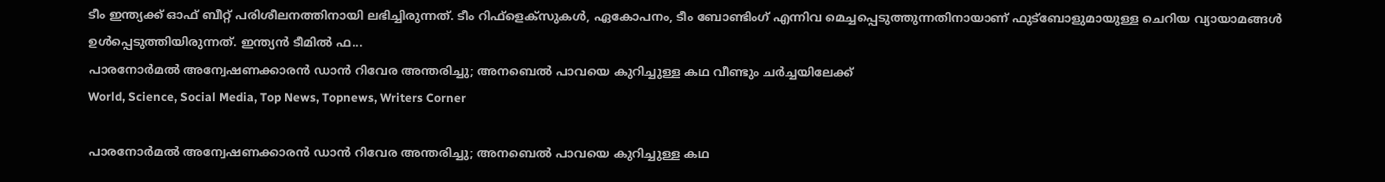ടീം ഇന്ത്യക്ക് ഓഫ് ബീറ്റ് പരിശീലനത്തിനായി ലഭിച്ചിരുന്നത്. ടീം റിഫ്‌ളെക്‌സുകള്‍, ഏകോപനം, ടീം ബോണ്ടിംഗ് എന്നിവ മെച്ചപ്പെടുത്തുന്നതിനായാണ് ഫുട്‌ബോളുമായുള്ള ചെറിയ വ്യായാമങ്ങള്‍ ഉള്‍പ്പെടുത്തിയിരുന്നത്. ഇന്ത്യന്‍ ടീമില്‍ ഫ...
പാരനോര്‍മല്‍ അന്വേഷണക്കാരന്‍ ഡാന്‍ റിവേര അന്തരിച്ചു; അനബെല്‍ പാവയെ കുറിച്ചുള്ള കഥ വീണ്ടും ചര്‍ച്ചയിലേക്ക്
World, Science, Social Media, Top News, Topnews, Writers Corner

പാരനോര്‍മല്‍ അന്വേഷണക്കാരന്‍ ഡാന്‍ റിവേര അന്തരിച്ചു; അനബെല്‍ പാവയെ കുറിച്ചുള്ള കഥ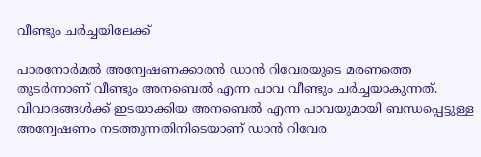വീണ്ടും ചര്‍ച്ചയിലേക്ക്

പാരനോര്‍മല്‍ അന്വേഷണക്കാരന്‍ ഡാന്‍ റിവേരയുടെ മരണത്തെ തുടർന്നാണ് വീണ്ടും അനബെൽ എന്ന പാവ വീണ്ടും ചർച്ചയാകുന്നത്. വിവാദങ്ങൾക്ക് ഇടയാക്കിയ അനബെല്‍ എന്ന പാവയുമായി ബന്ധപ്പെട്ടുള്ള അന്വേഷണം നടത്തുന്നതിനിടെയാണ് ഡാന്‍ റിവേര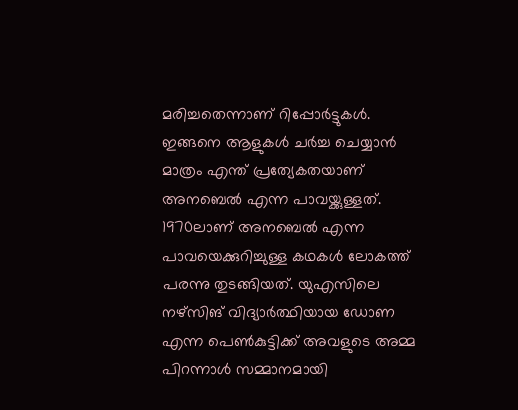മരിച്ചതെന്നാണ് റിപ്പോർട്ടുകൾ. ഇങ്ങനെ ആളുകൾ ചർച്ച ചെയ്യാൻ മാത്രം എന്ത് പ്രത്യേകതയാണ് അനബെൽ എന്ന പാവയ്ക്കുള്ളത്. 1970ലാണ് അനബെൽ എന്ന പാവയെക്കുറിച്ചുള്ള കഥകൾ ലോകത്ത് പരന്നു തുടങ്ങിയത്. യുഎസിലെ നഴ്‌സിങ് വിദ്യാര്‍ത്ഥിയായ ഡോണ എന്ന പെണ്‍കുട്ടിക്ക് അവളുടെ അമ്മ പിറന്നാള്‍ സമ്മാനമായി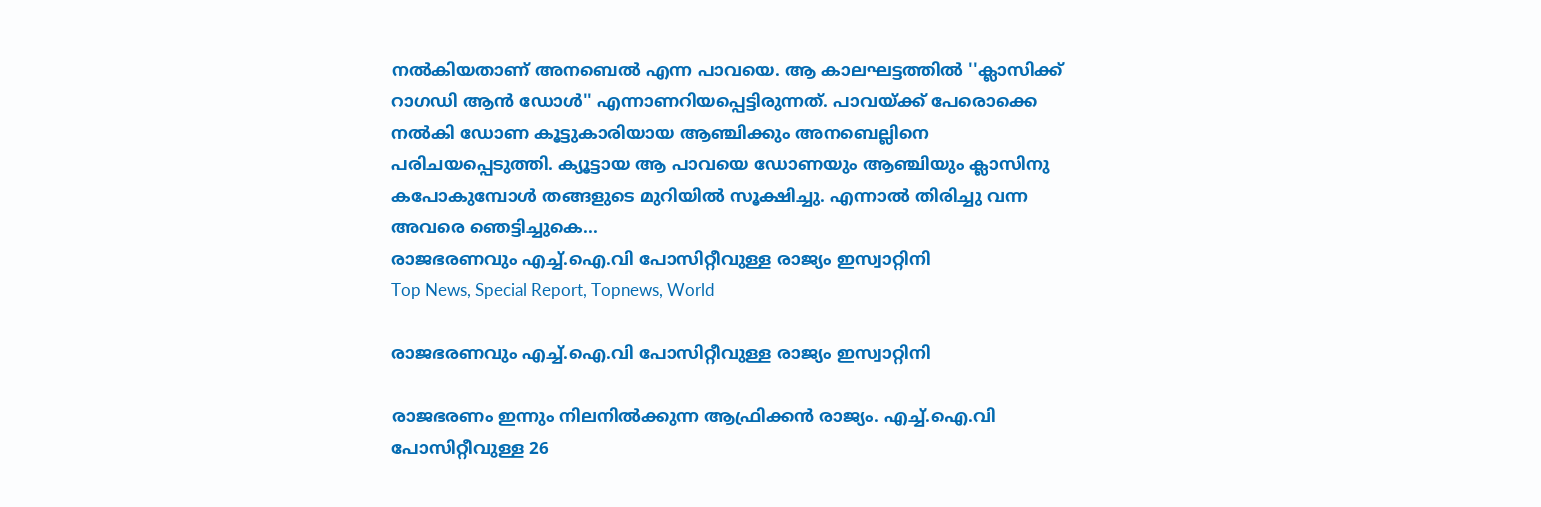നല്‍കിയതാണ് അനബെൽ എന്ന പാവയെ. ആ കാലഘട്ടത്തില്‍ ''ക്ലാസിക്ക് റാഗഡി ആന്‍ ഡോള്‍'' എന്നാണറിയപ്പെട്ടിരുന്നത്. പാവയ്ക്ക് പേരൊക്കെ നൽകി ഡോണ കൂട്ടുകാരിയായ ആഞ്ചിക്കും അനബെല്ലിനെ പരിചയപ്പെടുത്തി. ക്യൂട്ടായ ആ പാവയെ ഡോണയും ആഞ്ചിയും ക്ലാസിനു കപോകുമ്പോൾ തങ്ങളുടെ മുറിയിൽ സൂക്ഷിച്ചു. എന്നാൽ തിരിച്ചു വന്ന അവരെ ഞെട്ടിച്ചുകെ...
രാജഭരണവും എച്ച്.ഐ.വി പോസിറ്റീവുള്ള രാജ്യം ഇസ്വാറ്റിനി
Top News, Special Report, Topnews, World

രാജഭരണവും എച്ച്.ഐ.വി പോസിറ്റീവുള്ള രാജ്യം ഇസ്വാറ്റിനി

രാജഭരണം ഇന്നും നിലനില്‍ക്കുന്ന ആഫ്രിക്കന്‍ രാജ്യം. എച്ച്.ഐ.വി പോസിറ്റീവുള്ള 26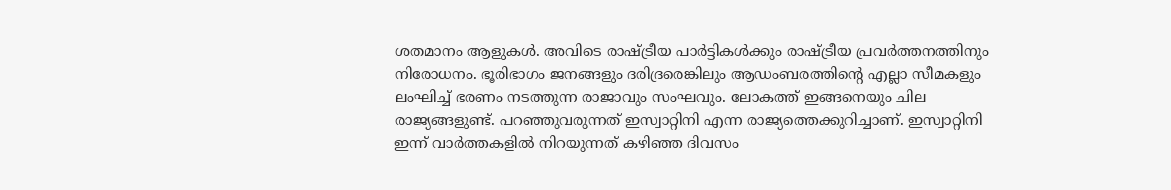ശതമാനം ആളുകള്‍. അവിടെ രാഷ്ട്രീയ പാര്‍ട്ടികള്‍ക്കും രാഷ്ട്രീയ പ്രവര്‍ത്തനത്തിനും നിരോധനം. ഭൂരിഭാഗം ജനങ്ങളും ദരിദ്രരെങ്കിലും ആഡംബരത്തിന്റെ എല്ലാ സീമകളും ലംഘിച്ച് ഭരണം നടത്തുന്ന രാജാവും സംഘവും. ലോകത്ത് ഇങ്ങനെയും ചില രാജ്യങ്ങളുണ്ട്. പറഞ്ഞുവരുന്നത് ഇസ്വാറ്റിനി എന്ന രാജ്യത്തെക്കുറിച്ചാണ്. ഇസ്വാറ്റിനി ഇന്ന് വാര്‍ത്തകളില്‍ നിറയുന്നത് കഴിഞ്ഞ ദിവസം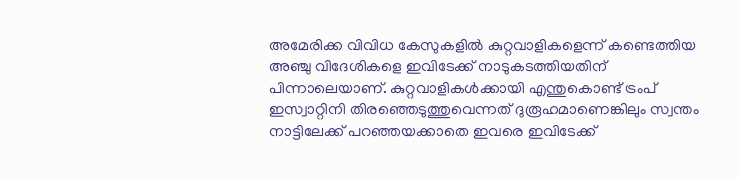അമേരിക്ക വിവിധ കേസുകളില്‍ കുറ്റവാളികളെന്ന് കണ്ടെത്തിയ അഞ്ചു വിദേശികളെ ഇവിടേക്ക് നാടുകടത്തിയതിന് പിന്നാലെയാണ്. കുറ്റവാളികള്‍ക്കായി എന്തുകൊണ്ട് ട്രംപ് ഇസ്വാറ്റിനി തിരഞ്ഞെടുത്തുവെന്നത് ദുരൂഹമാണെങ്കിലും സ്വന്തം നാട്ടിലേക്ക് പറഞ്ഞയക്കാതെ ഇവരെ ഇവിടേക്ക്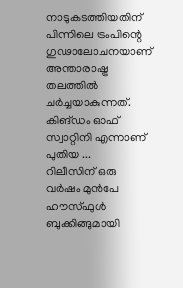നാടുകടത്തിയതിന് പിന്നിലെ ട്രംപിന്റെ ഗുഢാലോചനയാണ് അന്താരാഷ്ട്ര തലത്തില്‍ ചര്‍ച്ചയാകുന്നത്. കിങ്ഡം ഓഫ് സ്വാറ്റിനി എന്നാണ് പുതിയ ...
റിലീസിന് ഒരു വർഷം മുൻപേ ഹൗസ്ഫുൾ ബുക്കിങ്ങുമായി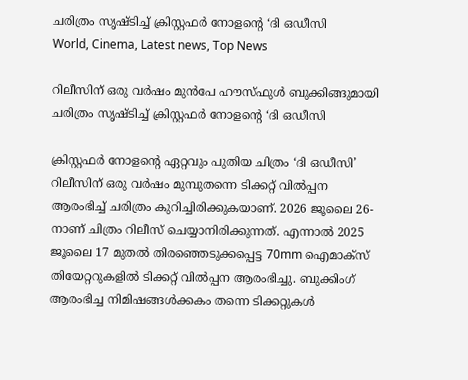ചരിത്രം സൃഷ്ടിച്ച് ക്രിസ്റ്റഫർ നോളന്റെ ‘ദി ഒഡീസി
World, Cinema, Latest news, Top News

റിലീസിന് ഒരു വർഷം മുൻപേ ഹൗസ്ഫുൾ ബുക്കിങ്ങുമായി ചരിത്രം സൃഷ്ടിച്ച് ക്രിസ്റ്റഫർ നോളന്റെ ‘ദി ഒഡീസി

ക്രിസ്റ്റഫർ നോളന്റെ ഏറ്റവും പുതിയ ചിത്രം ‘ദി ഒഡീസി’ റിലീസിന് ഒരു വർഷം മുമ്പുതന്നെ ടിക്കറ്റ് വിൽപ്പന ആരംഭിച്ച് ചരിത്രം കുറിച്ചിരിക്കുകയാണ്. 2026 ജൂലൈ 26-നാണ് ചിത്രം റിലീസ് ചെയ്യാനിരിക്കുന്നത്. എന്നാൽ 2025 ജൂലൈ 17 മുതൽ തിരഞ്ഞെടുക്കപ്പെട്ട 70mm ഐമാക്സ് തിയേറ്ററുകളിൽ ടിക്കറ്റ് വിൽപ്പന ആരംഭിച്ചു. ബുക്കിംഗ് ആരംഭിച്ച നിമിഷങ്ങൾക്കകം തന്നെ ടിക്കറ്റുകൾ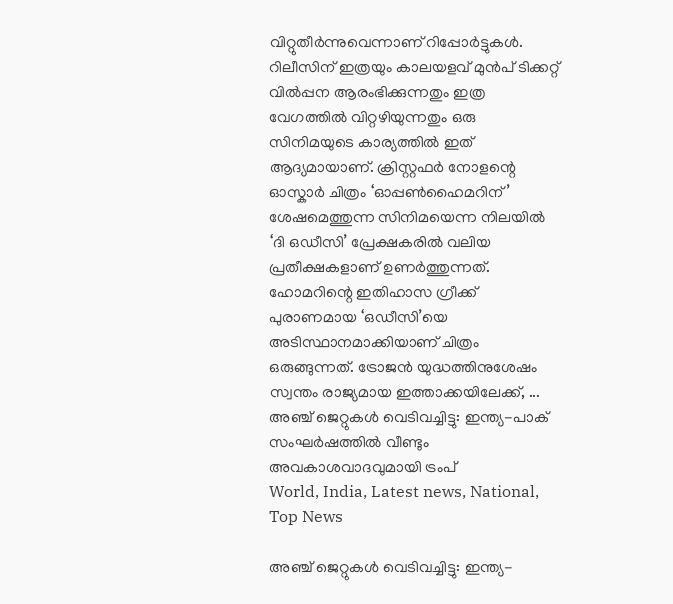വിറ്റുതീർന്നുവെന്നാണ് റിപ്പോർട്ടുകൾ. റിലീസിന് ഇത്രയും കാലയളവ് മുൻപ് ടിക്കറ്റ് വിൽപ്പന ആരംഭിക്കുന്നതും ഇത്ര വേഗത്തിൽ വിറ്റഴിയുന്നതും ഒരു സിനിമയുടെ കാര്യത്തിൽ ഇത് ആദ്യമായാണ്. ക്രിസ്റ്റഫർ നോളന്റെ ഓസ്കാർ ചിത്രം ‘ഓപ്പൺഹൈമറിന്’ ശേഷമെത്തുന്ന സിനിമയെന്ന നിലയിൽ ‘ദി ഒഡീസി’ പ്രേക്ഷകരിൽ വലിയ പ്രതീക്ഷകളാണ് ഉണർത്തുന്നത്. ഹോമറിന്റെ ഇതിഹാസ ഗ്രീക്ക് പുരാണമായ ‘ഒഡീസി’യെ അടിസ്ഥാനമാക്കിയാണ് ചിത്രം ഒരുങ്ങുന്നത്. ട്രോജൻ യുദ്ധത്തിനുശേഷം സ്വന്തം രാജ്യമായ ഇത്താക്കയിലേക്ക്, ...
അഞ്ച് ജെറ്റുകൾ വെടിവച്ചിട്ടു: ഇന്ത്യ-പാക് സംഘർഷത്തിൽ വീണ്ടും അവകാശവാദവുമായി ട്രംപ്
World, India, Latest news, National, Top News

അഞ്ച് ജെറ്റുകൾ വെടിവച്ചിട്ടു: ഇന്ത്യ-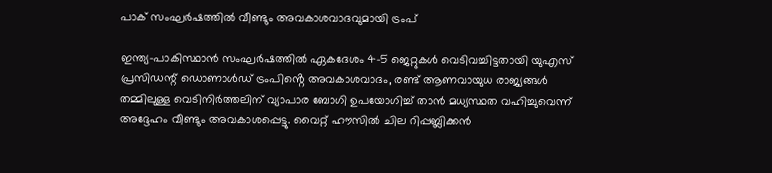പാക് സംഘർഷത്തിൽ വീണ്ടും അവകാശവാദവുമായി ട്രംപ്

ഇന്ത്യ-പാകിസ്ഥാൻ സംഘർഷത്തിൽ ഏകദേശം 4-5 ജെറ്റുകൾ വെടിവച്ചിട്ടതായി യുഎസ് പ്രസിഡന്റ് ഡൊണാൾഡ് ട്രംപിൻ്റെ അവകാശവാദം, രണ്ട് ആണവായുധ രാജ്യങ്ങൾ തമ്മിലുള്ള വെടിനിർത്തലിന് വ്യാപാര ബോഗി ഉപയോഗിച്ച് താൻ മധ്യസ്ഥത വഹിച്ചുവെന്ന് അദ്ദേഹം വീണ്ടും അവകാശപ്പെട്ടു. വൈറ്റ് ഹൗസിൽ ചില റിപ്പബ്ലിക്കൻ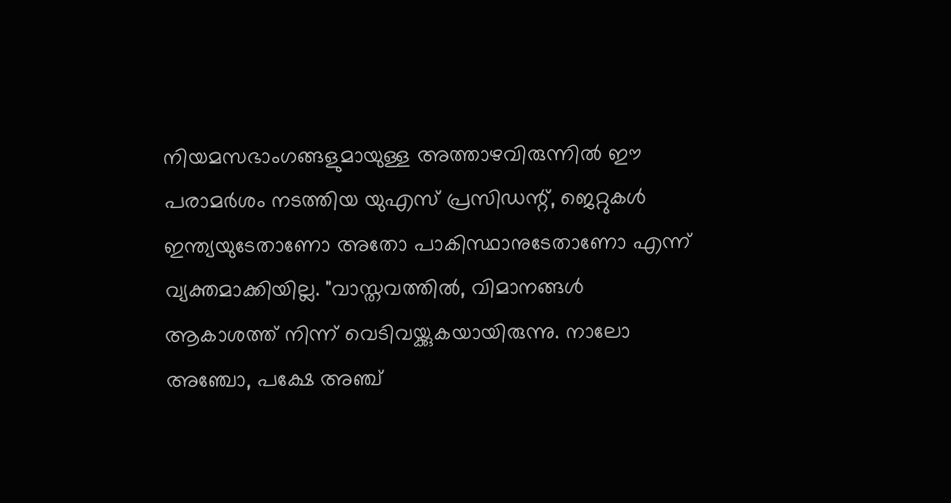നിയമസഭാംഗങ്ങളുമായുള്ള അത്താഴവിരുന്നിൽ ഈ പരാമർശം നടത്തിയ യുഎസ് പ്രസിഡന്റ്, ജെറ്റുകൾ ഇന്ത്യയുടേതാണോ അതോ പാകിസ്ഥാനുടേതാണോ എന്ന് വ്യക്തമാക്കിയില്ല. "വാസ്തവത്തിൽ, വിമാനങ്ങൾ ആകാശത്ത് നിന്ന് വെടിവയ്ക്കുകയായിരുന്നു. നാലോ അഞ്ചോ, പക്ഷേ അഞ്ച്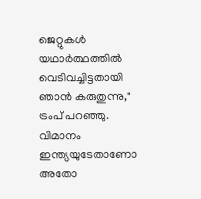ജെറ്റുകൾ യഥാർത്ഥത്തിൽ വെടിവച്ചിട്ടതായി ഞാൻ കരുതുന്നു," ട്രംപ് പറഞ്ഞു. വിമാനം ഇന്ത്യയുടേതാണോ അതോ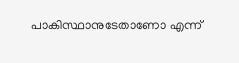പാകിസ്ഥാനുടേതാണോ എന്ന്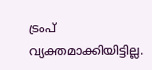ട്രംപ് വ്യക്തമാക്കിയിട്ടില്ല.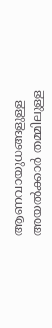ആണവായുധങ്ങളുള്ള അയൽക്കാർ തമ്മിലുള്ള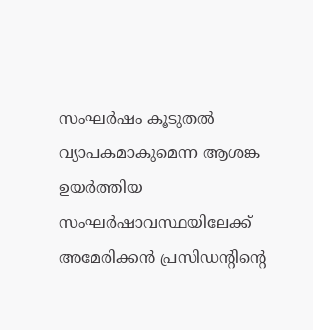സംഘർഷം കൂടുതൽ വ്യാപകമാകുമെന്ന ആശങ്ക ഉയർത്തിയ സംഘർഷാവസ്ഥയിലേക്ക് അമേരിക്കൻ പ്രസിഡന്റിന്റെ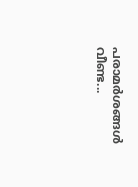പരാമർശങ്ങൾ വീണ്ട...